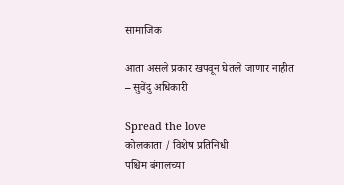सामाजिक

आता असले प्रकार खपवून घेतले जाणार नाहीत – सुवेंदु अधिकारी

Spread the love
कोलकाता / विशेष प्रतिनिधी                        पश्चिम बंगालच्या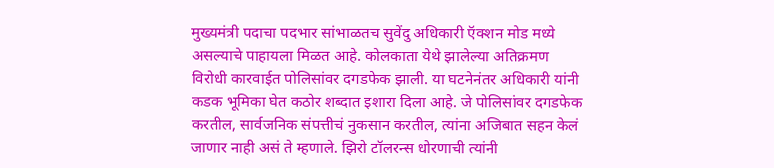मुख्यमंत्री पदाचा पदभार सांभाळतच सुवेंदु अधिकारी ऍक्शन मोड मध्ये असल्याचे पाहायला मिळत आहे. कोलकाता येथे झालेल्या अतिक्रमण विरोधी कारवाईत पोलिसांवर दगडफेक झाली. या घटनेनंतर अधिकारी यांनी कडक भूमिका घेत कठोर शब्दात इशारा दिला आहे. जे पोलिसांवर दगडफेक करतील, सार्वजनिक संपत्तीचं नुकसान करतील, त्यांना अजिबात सहन केलं जाणार नाही असं ते म्हणाले. झिरो टॉलरन्स धोरणाची त्यांनी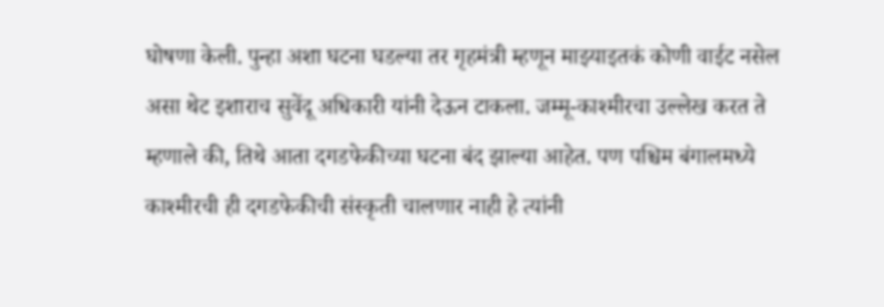घोषणा केली. पुन्हा अशा घटना घडल्या तर गृहमंत्री म्हणून माझ्याइतकं कोणी वाईट नसेल असा थेट इशाराच सुवेंदू अधिकारी यांनी देऊन टाकला. जम्मू-काश्मीरचा उल्लेख करत ते म्हणाले की, तिथे आता दगडफेकीच्या घटना बंद झाल्या आहेत. पण पश्चिम बंगालमध्ये काश्मीरची ही दगडफेकीची संस्कृती चालणार नाही हे त्यांनी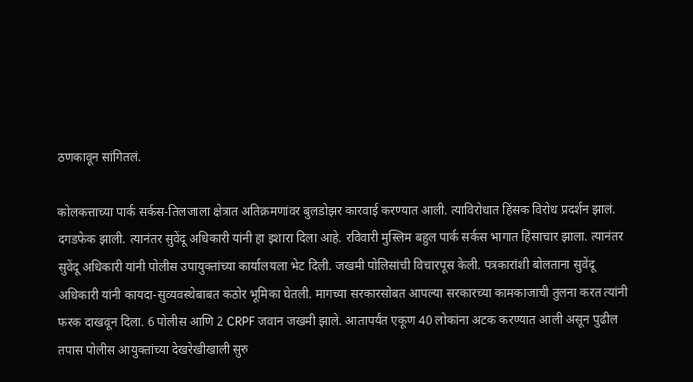ठणकावून सांगितलं.

कोलकत्ताच्या पार्क सर्कस-तिलजाला क्षेत्रात अतिक्रमणांवर बुलडोझर कारवाई करण्यात आली. त्याविरोधात हिंसक विरोध प्रदर्शन झालं. दगडफेक झाली. त्यानंतर सुवेंदू अधिकारी यांनी हा इशारा दिला आहे. रविवारी मुस्लिम बहुल पार्क सर्कस भागात हिंसाचार झाला. त्यानंतर सुवेंदू अधिकारी यांनी पोलीस उपायुक्तांच्या कार्यालयला भेट दिली. जखमी पोलिसांची विचारपूस केली. पत्रकारांशी बोलताना सुवेंदू अधिकारी यांनी कायदा-सुव्यवस्थेबाबत कठोर भूमिका घेतली. मागच्या सरकारसोबत आपल्या सरकारच्या कामकाजाची तुलना करत त्यांनी फरक दाखवून दिला. 6 पोलीस आणि 2 CRPF जवान जखमी झाले. आतापर्यंत एकूण 40 लोकांना अटक करण्यात आली असून पुढील तपास पोलीस आयुक्तांच्या देखरेखीखाली सुरु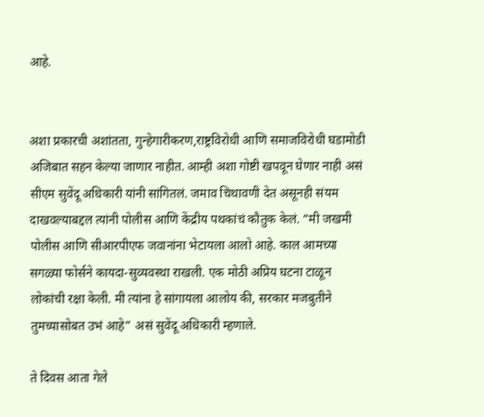आहे.


अशा प्रकारची अशांतता, गुन्हेगारीकरण,राष्ट्रविरोधी आणि समाजविरोधी घडामोडी अजिबात सहन केल्या जाणार नाहीत. आम्ही अशा गोष्टी खपवून घेणार नाही असं सीएम सुवेंदू अधिकारी यांनी सांगितलं. जमाव चिथावणी देत असूनही संयम दाखवल्याबद्दल त्यांनी पोलीस आणि केंद्रीय पथकांचं कौतुक केलं. “मी जखमी पोलीस आणि सीआरपीएफ जवानांना भेटायला आलो आहे. काल आमच्या सगळ्या फोर्सने कायदा-सुव्यवस्था राखली. एक मोठी अप्रिय घटना टाळून लोकांची रक्षा केली. मी त्यांना हे सांगायला आलोय की, सरकार मजबुतीने तुमच्यासोबत उभं आहे” असं सुवेंदू अधिकारी म्हणाले.

ते दिवस आता गेले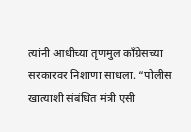त्यांनी आधीच्या तृणमुल काँग्रेसच्या सरकारवर निशाणा साधला. “पोलीस खात्याशी संबंधित मंत्री एसी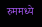रुममध्ये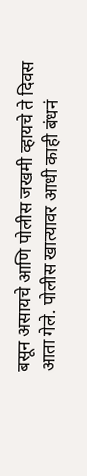बसून असायचे आणि पोलीस जखमी व्हायचे ते दिवस आता गेले. पोलीस खात्यावर आधी काही बंधनं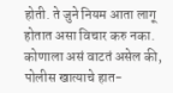होती. ते जुने नियम आता लागू होतात असा विचार करु नका. कोणाला असं वाटतं असेल की, पोलीस खात्याचे हात-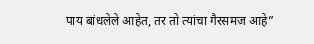पाय बांधलेले आहेत, तर तो त्यांचा गैरसमज आहे”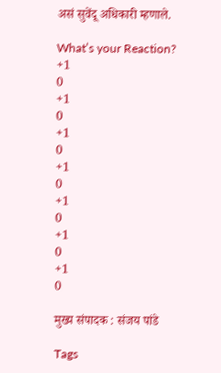असं सुवेंदू अधिकारी म्हणाले.

What’s your Reaction?
+1
0
+1
0
+1
0
+1
0
+1
0
+1
0
+1
0

मुख्य संपादक : संजय पांडे

Tags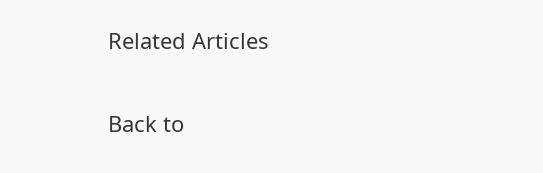Related Articles

Back to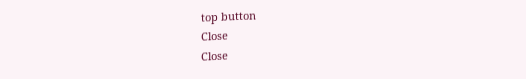top button
Close
Close